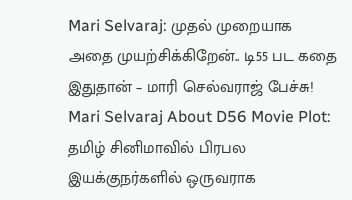Mari Selvaraj: முதல் முறையாக அதை முயற்சிக்கிறேன்.. டி55 பட கதை இதுதான் – மாரி செல்வராஜ் பேச்சு!
Mari Selvaraj About D56 Movie Plot: தமிழ் சினிமாவில் பிரபல இயக்குநர்களில் ஒருவராக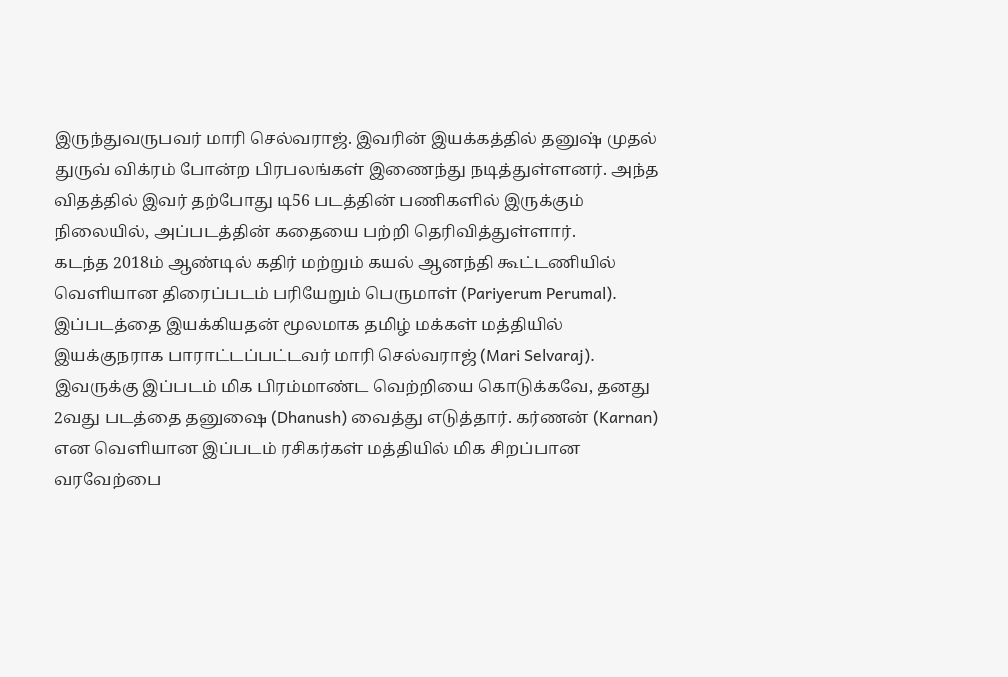இருந்துவருபவர் மாரி செல்வராஜ். இவரின் இயக்கத்தில் தனுஷ் முதல் துருவ் விக்ரம் போன்ற பிரபலங்கள் இணைந்து நடித்துள்ளனர். அந்த விதத்தில் இவர் தற்போது டி56 படத்தின் பணிகளில் இருக்கும் நிலையில், அப்படத்தின் கதையை பற்றி தெரிவித்துள்ளார்.
கடந்த 2018ம் ஆண்டில் கதிர் மற்றும் கயல் ஆனந்தி கூட்டணியில் வெளியான திரைப்படம் பரியேறும் பெருமாள் (Pariyerum Perumal). இப்படத்தை இயக்கியதன் மூலமாக தமிழ் மக்கள் மத்தியில் இயக்குநராக பாராட்டப்பட்டவர் மாரி செல்வராஜ் (Mari Selvaraj). இவருக்கு இப்படம் மிக பிரம்மாண்ட வெற்றியை கொடுக்கவே, தனது 2வது படத்தை தனுஷை (Dhanush) வைத்து எடுத்தார். கர்ணன் (Karnan) என வெளியான இப்படம் ரசிகர்கள் மத்தியில் மிக சிறப்பான வரவேற்பை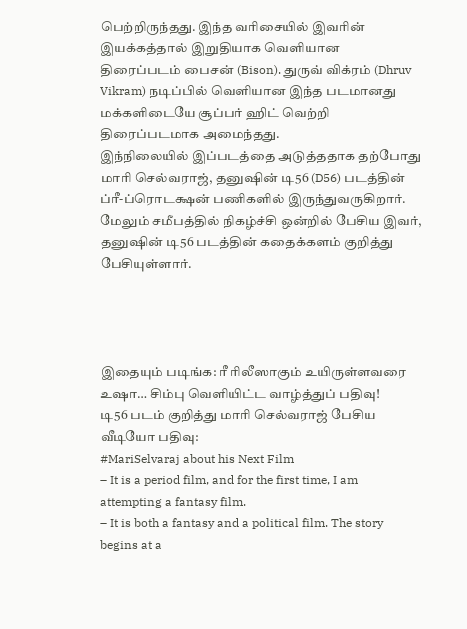பெற்றிருந்தது. இந்த வரிசையில் இவரின் இயக்கத்தால் இறுதியாக வெளியான திரைப்படம் பைசன் (Bison). துருவ் விக்ரம் (Dhruv Vikram) நடிப்பில் வெளியான இந்த படமானது மக்களிடையே சூப்பர் ஹிட் வெற்றி திரைப்படமாக அமைந்தது.
இந்நிலையில் இப்படத்தை அடுத்ததாக தற்போது மாரி செல்வராஜ், தனுஷின் டி56 (D56) படத்தின் ப்ரீ-ப்ரொடக்ஷன் பணிகளில் இருந்துவருகிறார். மேலும் சமீபத்தில் நிகழ்ச்சி ஒன்றில் பேசிய இவர், தனுஷின் டி56 படத்தின் கதைக்களம் குறித்து பேசியுள்ளார்.




இதையும் படிங்க: ரீ ரிலீஸாகும் உயிருள்ளவரை உஷா… சிம்பு வெளியிட்ட வாழ்த்துப் பதிவு!
டி56 படம் குறித்து மாரி செல்வராஜ் பேசிய வீடியோ பதிவு:
#MariSelvaraj about his Next Film
– It is a period film, and for the first time, I am attempting a fantasy film.
– It is both a fantasy and a political film. The story begins at a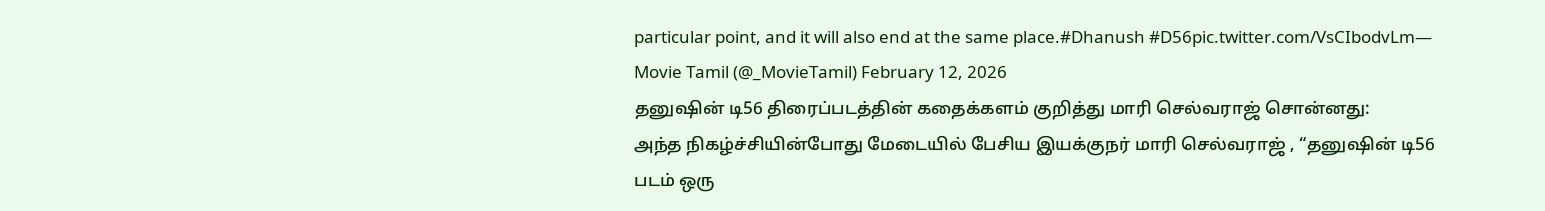particular point, and it will also end at the same place.#Dhanush #D56pic.twitter.com/VsCIbodvLm— Movie Tamil (@_MovieTamil) February 12, 2026
தனுஷின் டி56 திரைப்படத்தின் கதைக்களம் குறித்து மாரி செல்வராஜ் சொன்னது:
அந்த நிகழ்ச்சியின்போது மேடையில் பேசிய இயக்குநர் மாரி செல்வராஜ் , “தனுஷின் டி56 படம் ஒரு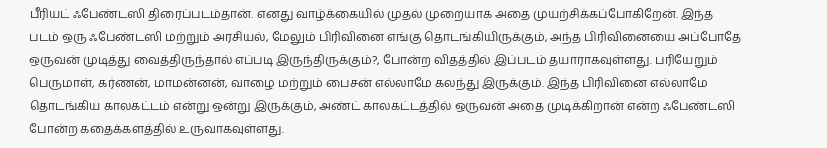பீரியட் ஃபேண்டஸி திரைப்படம்தான். எனது வாழ்க்கையில் முதல் முறையாக அதை முயற்சிக்கப்போகிறேன். இந்த படம் ஒரு ஃபேண்டஸி மற்றும் அரசியல், மேலும் பிரிவினை எங்கு தொடங்கியிருக்கும், அந்த பிரிவினையை அப்போதே ஒருவன் முடித்து வைத்திருந்தால் எப்படி இருந்திருக்கும்?, போன்ற விதத்தில் இப்படம் தயாராகவுள்ளது. பரியேறும் பெருமாள், கர்ணன், மாமன்னன், வாழை மற்றும் பைசன் எல்லாமே கலந்து இருக்கும். இந்த பிரிவினை எல்லாமே தொடங்கிய காலகட்டம் என்று ஒன்று இருக்கும், அண்ட் காலகட்டத்தில் ஒருவன் அதை முடிக்கிறான் என்ற ஃபேண்டஸி போன்ற கதைக்களத்தில் உருவாகவுள்ளது.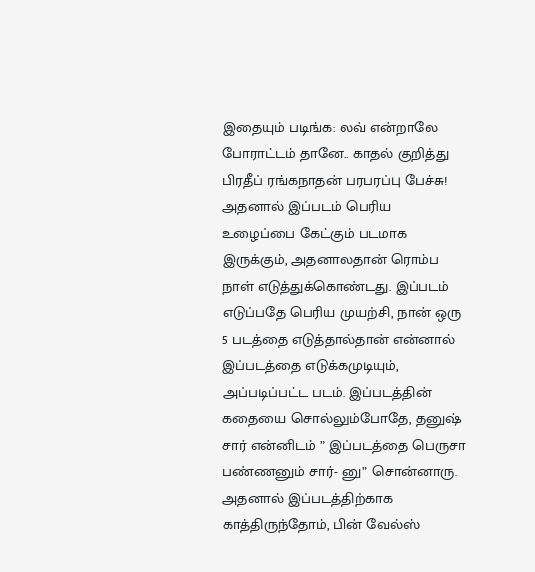இதையும் படிங்க: லவ் என்றாலே போராட்டம் தானே.. காதல் குறித்து பிரதீப் ரங்கநாதன் பரபரப்பு பேச்சு!
அதனால் இப்படம் பெரிய உழைப்பை கேட்கும் படமாக இருக்கும், அதனாலதான் ரொம்ப நாள் எடுத்துக்கொண்டது. இப்படம் எடுப்பதே பெரிய முயற்சி, நான் ஒரு 5 படத்தை எடுத்தால்தான் என்னால் இப்படத்தை எடுக்கமுடியும், அப்படிப்பட்ட படம். இப்படத்தின் கதையை சொல்லும்போதே, தனுஷ் சார் என்னிடம் ” இப்படத்தை பெருசா பண்ணனும் சார்- னு” சொன்னாரு. அதனால் இப்படத்திற்காக காத்திருந்தோம், பின் வேல்ஸ்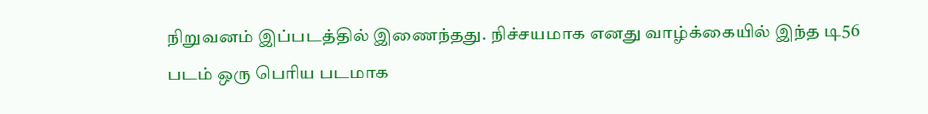நிறுவனம் இப்படத்தில் இணைந்தது. நிச்சயமாக எனது வாழ்க்கையில் இந்த டி56 படம் ஒரு பெரிய படமாக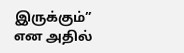இருக்கும்” என அதில்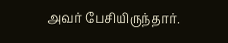அவர் பேசியிருந்தார்.